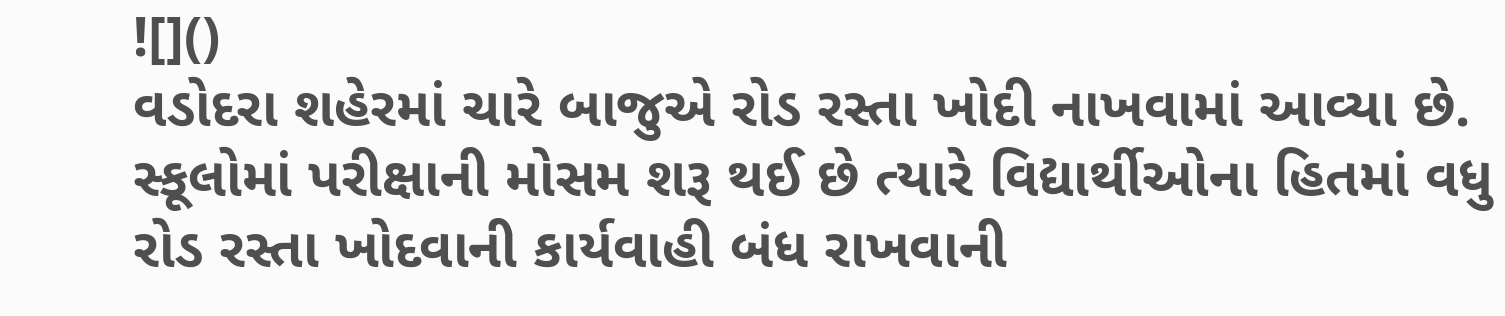![]()
વડોદરા શહેરમાં ચારે બાજુએ રોડ રસ્તા ખોદી નાખવામાં આવ્યા છે. સ્કૂલોમાં પરીક્ષાની મોસમ શરૂ થઈ છે ત્યારે વિદ્યાર્થીઓના હિતમાં વધુ રોડ રસ્તા ખોદવાની કાર્યવાહી બંધ રાખવાની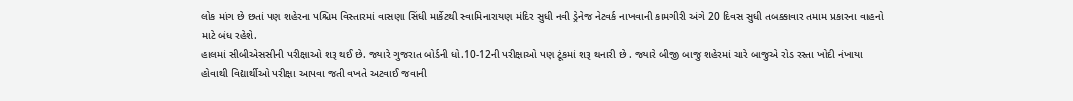લોક માંગ છે છતાં પણ શહેરના પશ્ચિમ વિસ્તારમાં વાસણા સિંધી માર્કેટથી સ્વામિનારાયણ મંદિર સુધી નવી ડ્રેનેજ નેટવર્ક નાખવાની કામગીરી અંગે 20 દિવસ સુધી તબક્કાવાર તમામ પ્રકારના વાહનો માટે બંધ રહેશે.
હાલમાં સીબીએસસીની પરીક્ષાઓ શરૂ થઈ છે. જ્યારે ગુજરાત બોર્ડની ધો.10-12ની પરીક્ષાઓ પણ ટૂંકમાં શરૂ થનારી છે . જ્યારે બીજી બાજુ શહેરમાં ચારે બાજુએ રોડ રસ્તા ખોદી નંખાયા હોવાથી વિદ્યાર્થીઓ પરીક્ષા આપવા જતી વખતે અટવાઈ જવાની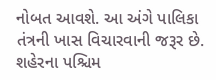નોબત આવશે. આ અંગે પાલિકા તંત્રની ખાસ વિચારવાની જરૂર છે.
શહેરના પશ્ચિમ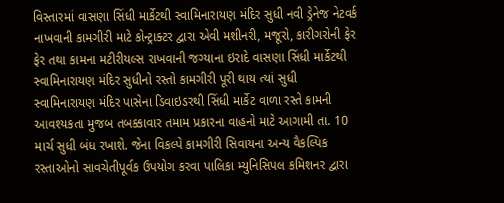વિસ્તારમાં વાસણા સિંધી માર્કેટથી સ્વામિનારાયણ મંદિર સુધી નવી ડ્રેનેજ નેટવર્ક નાખવાની કામગીરી માટે કોન્ટ્રાક્ટર દ્વારા એવી મશીનરી, મજૂરો, કારીગરોની ફેર ફેર તથા કામના મટીરીયલ્સ રાખવાની જગ્યાના ઇરાદે વાસણા સિંધી માર્કેટથી સ્વામિનારાયણ મંદિર સુધીનો રસ્તો કામગીરી પૂરી થાય ત્યાં સુધી સ્વામિનારાયણ મંદિર પાસેના ડિવાઇડરથી સિંધી માર્કેટ વાળા રસ્તે કામની આવશ્યકતા મુજબ તબક્કાવાર તમામ પ્રકારના વાહનો માટે આગામી તા. 10 માર્ચ સુધી બંધ રખાશે. જેના વિકલ્પે કામગીરી સિવાયના અન્ય વૈકલ્પિક રસ્તાઓનો સાવચેતીપૂર્વક ઉપયોગ કરવા પાલિકા મ્યુનિસિપલ કમિશનર દ્વારા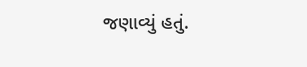જણાવ્યું હતું.